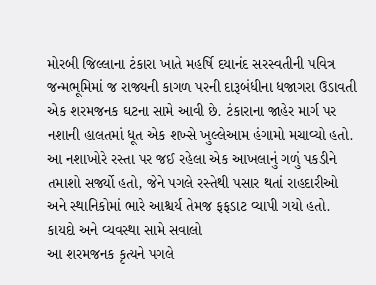મોરબી જિલ્લાના ટંકારા ખાતે મહર્ષિ દયાનંદ સરસ્વતીની પવિત્ર જન્મભૂમિમાં જ રાજ્યની કાગળ પરની દારૂબંધીના ધજાગરા ઉડાવતી એક શરમજનક ઘટના સામે આવી છે. ટંકારાના જાહેર માર્ગ પર નશાની હાલતમાં ધૂત એક શખ્સે ખુલ્લેઆમ હંગામો મચાવ્યો હતો. આ નશાખોરે રસ્તા પર જઈ રહેલા એક આખલાનું ગળું પકડીને તમાશો સર્જ્યો હતો, જેને પગલે રસ્તેથી પસાર થતાં રાહદારીઓ અને સ્થાનિકોમાં ભારે આશ્ચર્ય તેમજ ફફડાટ વ્યાપી ગયો હતો.
કાયદો અને વ્યવસ્થા સામે સવાલો
આ શરમજનક કૃત્યને પગલે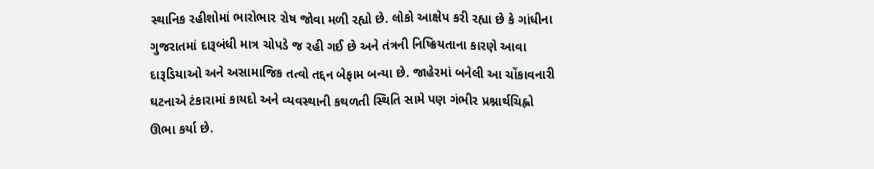સ્થાનિક રહીશોમાં ભારોભાર રોષ જોવા મળી રહ્યો છે. લોકો આક્ષેપ કરી રહ્યા છે કે ગાંધીના ગુજરાતમાં દારૂબંધી માત્ર ચોપડે જ રહી ગઈ છે અને તંત્રની નિષ્ક્રિયતાના કારણે આવા દારૂડિયાઓ અને અસામાજિક તત્વો તદ્દન બેફામ બન્યા છે. જાહેરમાં બનેલી આ ચોંકાવનારી ઘટનાએ ટંકારામાં કાયદો અને વ્યવસ્થાની કથળતી સ્થિતિ સામે પણ ગંભીર પ્રશ્નાર્થચિહ્નો ઊભા કર્યા છે.